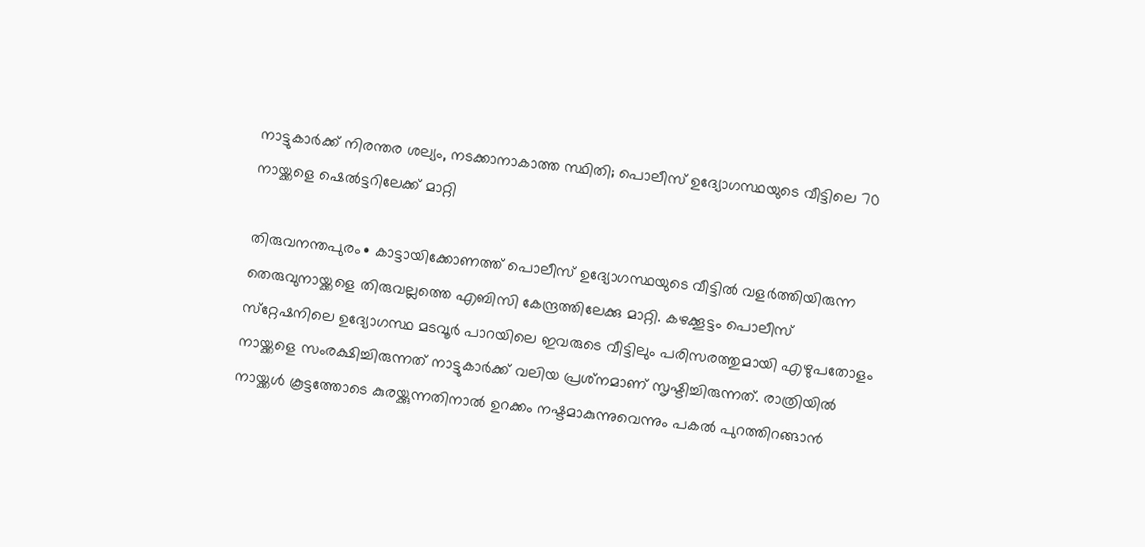നാട്ടുകാർക്ക് നിരന്തര ശല്യം, നടക്കാനാകാത്ത സ്ഥിതി; പൊലീസ് ഉദ്യോഗസ്ഥയുടെ വീട്ടിലെ 70 നായ്ക്കളെ ഷെൽട്ടറിലേക്ക് മാറ്റി

തിരുവനന്തപുരം∙ കാട്ടായിക്കോണത്ത് പൊലീസ് ഉദ്യോഗസ്ഥയുടെ വീട്ടില്‍ വളര്‍ത്തിയിരുന്ന തെരുവുനായ്ക്കളെ തിരുവല്ലത്തെ എബിസി കേന്ദ്രത്തിലേക്കു മാറ്റി. കഴക്കൂട്ടം പൊലീസ് സ്‌റ്റേഷനിലെ ഉദ്യോഗസ്ഥ മടവൂര്‍ പാറയിലെ ഇവരുടെ വീട്ടിലും പരിസരത്തുമായി എഴുപതോളം നായ്ക്കളെ സംരക്ഷിച്ചിരുന്നത് നാട്ടുകാര്‍ക്ക് വലിയ പ്രശ്‌നമാണ് സൃഷ്ടിച്ചിരുന്നത്. രാത്രിയില്‍ നായ്ക്കള്‍ കൂട്ടത്തോടെ കുരയ്ക്കുന്നതിനാല്‍ ഉറക്കം നഷ്ടമാകുന്നുവെന്നും പകല്‍ പുറത്തിറങ്ങാന്‍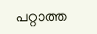പറ്റാത്ത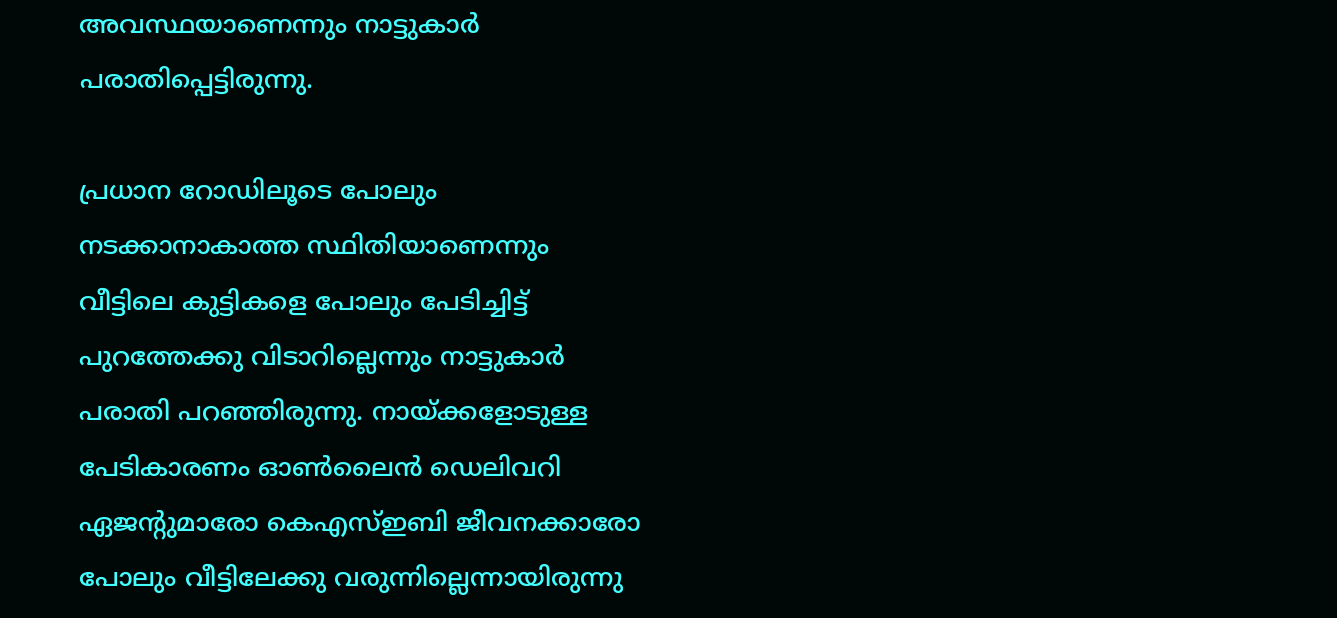അവസ്ഥയാണെന്നും നാട്ടുകാര്‍ പരാതിപ്പെട്ടിരുന്നു.

പ്രധാന റോഡിലൂടെ പോലും നടക്കാനാകാത്ത സ്ഥിതിയാണെന്നും വീട്ടിലെ കുട്ടികളെ പോലും പേടിച്ചിട്ട് പുറത്തേക്കു വിടാറില്ലെന്നും നാട്ടുകാര്‍ പരാതി പറഞ്ഞിരുന്നു. നായ്ക്കളോടുള്ള പേടികാരണം ഓണ്‍ലൈന്‍ ഡെലിവറി ഏജന്റുമാരോ കെഎസ്ഇബി ജീവനക്കാരോ പോലും വീട്ടിലേക്കു വരുന്നില്ലെന്നായിരുന്നു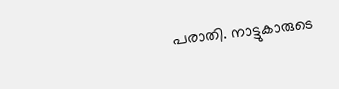പരാതി. നാട്ടുകാരുടെ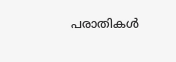പരാതികള്‍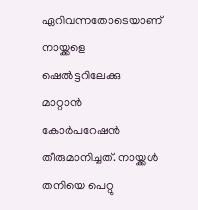ഏറിവന്നതോടെയാണ് നായ്ക്കളെ ഷെല്‍ട്ടറിലേക്കു മാറ്റാന്‍ കോര്‍പറേഷന്‍ തീരുമാനിച്ചത്. നായ്ക്കള്‍ തനിയെ പെറ്റു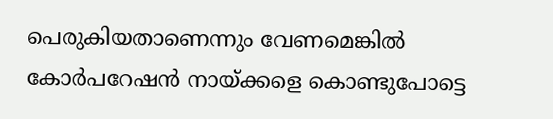പെരുകിയതാണെന്നും വേണമെങ്കില്‍ കോര്‍പറേഷന്‍ നായ്ക്കളെ കൊണ്ടുപോട്ടെ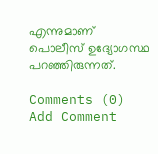എന്നുമാണ് പൊലീസ് ഉദ്യോഗസ്ഥ പറഞ്ഞിരുന്നത്.

Comments (0)
Add Comment